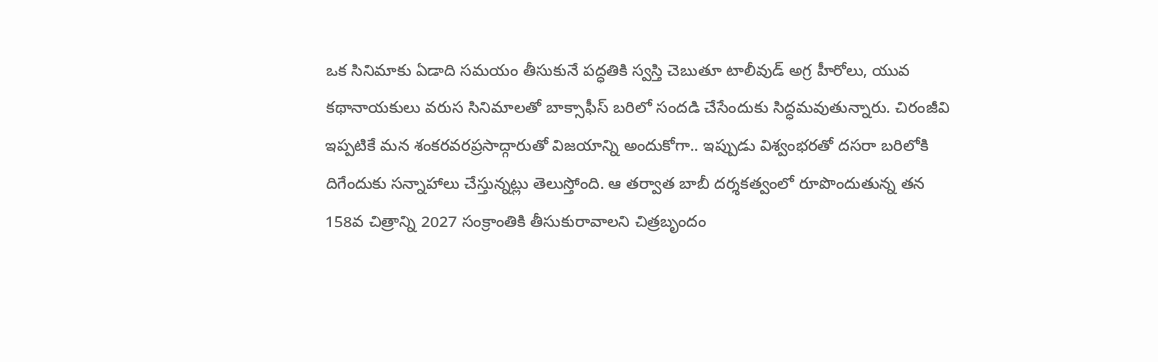ఒక సినిమాకు ఏడాది సమయం తీసుకునే పద్ధతికి స్వస్తి చెబుతూ టాలీవుడ్ అగ్ర హీరోలు, యువ కథానాయకులు వరుస సినిమాలతో బాక్సాఫీస్ బరిలో సందడి చేసేందుకు సిద్ధమవుతున్నారు. చిరంజీవి ఇప్పటికే మన శంకరవరప్రసాద్గారుతో విజయాన్ని అందుకోగా.. ఇప్పుడు విశ్వంభరతో దసరా బరిలోకి దిగేందుకు సన్నాహాలు చేస్తున్నట్లు తెలుస్తోంది. ఆ తర్వాత బాబీ దర్శకత్వంలో రూపొందుతున్న తన 158వ చిత్రాన్ని 2027 సంక్రాంతికి తీసుకురావాలని చిత్రబృందం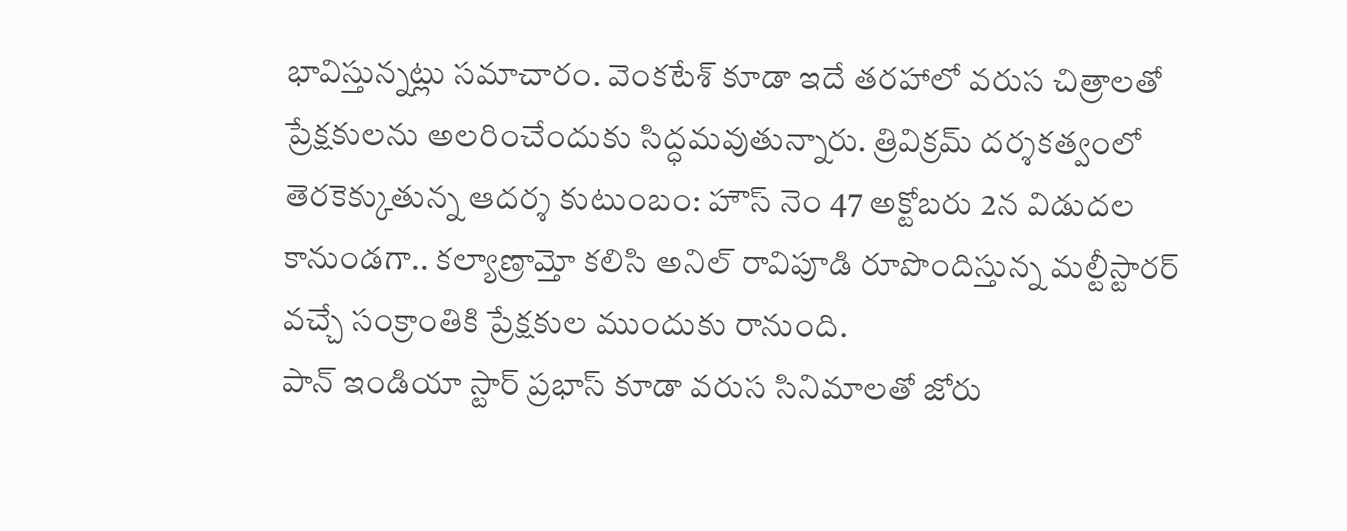భావిస్తున్నట్లు సమాచారం. వెంకటేశ్ కూడా ఇదే తరహాలో వరుస చిత్రాలతో ప్రేక్షకులను అలరించేందుకు సిద్ధమవుతున్నారు. త్రివిక్రమ్ దర్శకత్వంలో తెరకెక్కుతున్న ఆదర్శ కుటుంబం: హౌస్ నెం 47 అక్టోబరు 2న విడుదల కానుండగా.. కల్యాణ్రామ్తో కలిసి అనిల్ రావిపూడి రూపొందిస్తున్న మల్టీస్టారర్ వచ్చే సంక్రాంతికి ప్రేక్షకుల ముందుకు రానుంది.
పాన్ ఇండియా స్టార్ ప్రభాస్ కూడా వరుస సినిమాలతో జోరు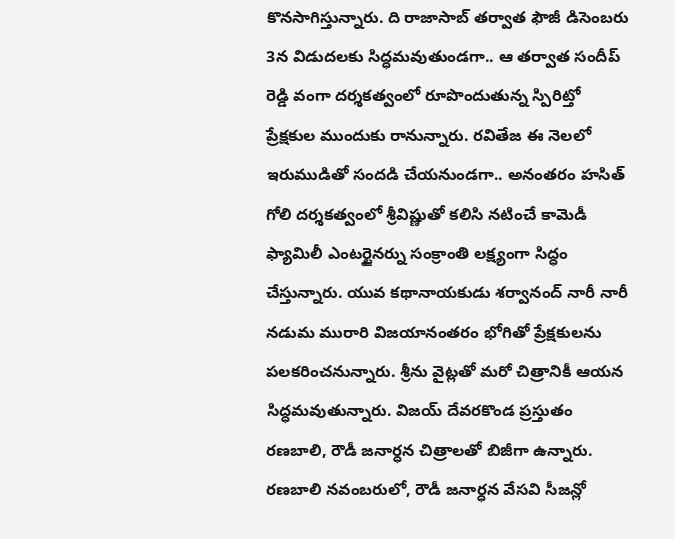కొనసాగిస్తున్నారు. ది రాజాసాబ్ తర్వాత ఫౌజీ డిసెంబరు 3న విడుదలకు సిద్ధమవుతుండగా.. ఆ తర్వాత సందీప్ రెడ్డి వంగా దర్శకత్వంలో రూపొందుతున్న స్పిరిట్తో ప్రేక్షకుల ముందుకు రానున్నారు. రవితేజ ఈ నెలలో ఇరుముడితో సందడి చేయనుండగా.. అనంతరం హసిత్ గోలి దర్శకత్వంలో శ్రీవిష్ణుతో కలిసి నటించే కామెడీ ఫ్యామిలీ ఎంటర్టైనర్ను సంక్రాంతి లక్ష్యంగా సిద్ధం చేస్తున్నారు. యువ కథానాయకుడు శర్వానంద్ నారీ నారీ నడుమ మురారి విజయానంతరం భోగితో ప్రేక్షకులను పలకరించనున్నారు. శ్రీను వైట్లతో మరో చిత్రానికీ ఆయన సిద్ధమవుతున్నారు. విజయ్ దేవరకొండ ప్రస్తుతం రణబాలి, రౌడీ జనార్ధన చిత్రాలతో బిజీగా ఉన్నారు. రణబాలి నవంబరులో, రౌడీ జనార్ధన వేసవి సీజన్లో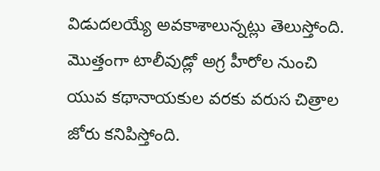విడుదలయ్యే అవకాశాలున్నట్లు తెలుస్తోంది. మొత్తంగా టాలీవుడ్లో అగ్ర హీరోల నుంచి యువ కథానాయకుల వరకు వరుస చిత్రాల జోరు కనిపిస్తోంది.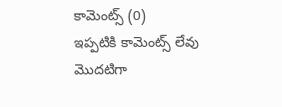కామెంట్స్ (0)
ఇప్పటికి కామెంట్స్ లేవు
మొదటిగా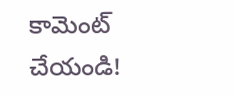కామెంట్ చేయండి!